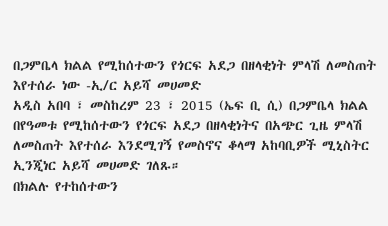በጋምቤላ ክልል የሚከሰተውን የጎርፍ አደጋ በዘላቂነት ምላሽ ለመስጠት እየተሰራ ነው -ኢ/ር አይሻ መሀመድ
አዲስ አበባ ፣ መስከረም 23 ፣ 2015 (ኤፍ ቢ ሲ) በጋምቤላ ክልል በየዓመቱ የሚከሰተውን የጎርፍ አደጋ በዘላቂነትና በአጭር ጊዜ ምላሽ ለመስጠት እየተሰራ እንደሚገኝ የመስኖና ቆላማ አከባቢዎች ሚኒስትር ኢንጂነር አይሻ መሀመድ ገለጹ።
በክልሉ የተከሰተውን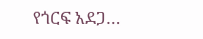የጎርፍ አደጋ…